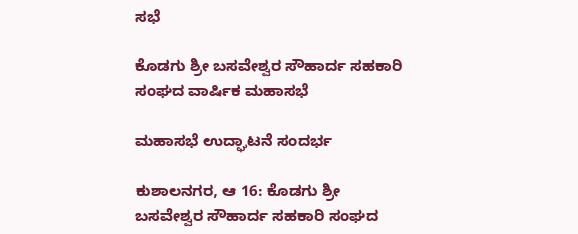ಸಭೆ

ಕೊಡಗು ಶ್ರೀ‌ ಬಸವೇಶ್ವರ ಸೌಹಾರ್ದ ಸಹಕಾರಿ ಸಂಘದ ವಾರ್ಷಿಕ‌ ಮಹಾಸಭೆ

ಮಹಾಸಭೆ ಉದ್ಘಾಟನೆ ಸಂದರ್ಭ

ಕುಶಾಲನಗರ, ಆ 16: ಕೊಡಗು‌ ಶ್ರೀ‌ ಬಸವೇಶ್ವರ ಸೌಹಾರ್ದ ಸಹಕಾರಿ ಸಂಘದ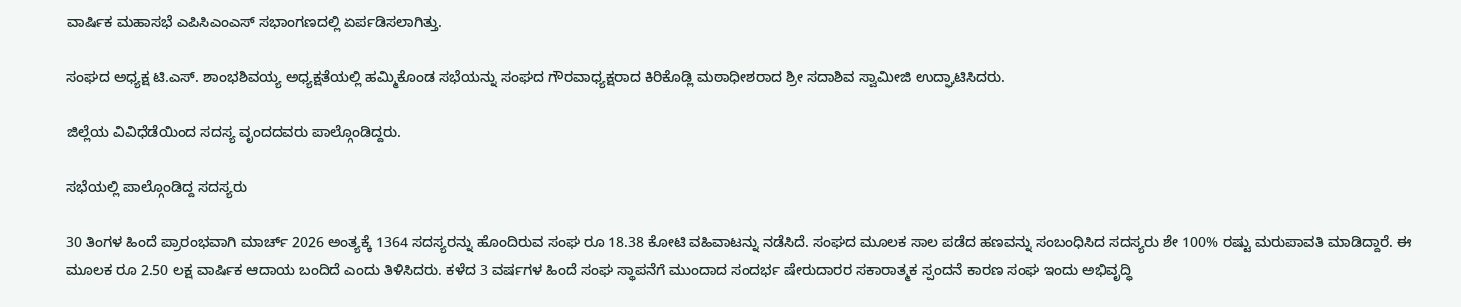ವಾರ್ಷಿಕ‌ ಮಹಾಸಭೆ ಎಪಿಸಿಎಂಎಸ್ ಸಭಾಂಗಣದಲ್ಲಿ ಏರ್ಪಡಿಸಲಾಗಿತ್ತು.

ಸಂಘದ ಅಧ್ಯಕ್ಷ ಟಿ.ಎಸ್. ಶಾಂಭಶಿವಯ್ಯ ಅಧ್ಯಕ್ಷತೆಯಲ್ಲಿ ಹಮ್ಮಿಕೊಂಡ ಸಭೆಯನ್ನು ಸಂಘದ ಗೌರವಾಧ್ಯಕ್ಷರಾದ ಕಿರಿಕೊಡ್ಲಿ‌‌ ಮಠಾಧೀಶರಾದ ಶ್ರೀ ಸದಾಶಿವ ಸ್ವಾಮೀಜಿ ಉದ್ಘಾಟಿಸಿದರು.

ಜಿಲ್ಲೆಯ ವಿವಿಧೆಡೆಯಿಂದ ಸದಸ್ಯ ವೃಂದದವರು ಪಾಲ್ಗೊಂಡಿದ್ದರು.

ಸಭೆಯಲ್ಲಿ ಪಾಲ್ಗೊಂಡಿದ್ದ ಸದಸ್ಯರು

30 ತಿಂಗಳ ಹಿಂದೆ ಪ್ರಾರಂಭವಾಗಿ ಮಾರ್ಚ್ 2026 ಅಂತ್ಯಕ್ಕೆ 1364 ಸದಸ್ಯರನ್ನು ಹೊಂದಿರುವ ಸಂಘ ರೂ 18.38 ಕೋಟಿ ವಹಿವಾಟನ್ನು ನಡೆಸಿದೆ. ಸಂಘದ ಮೂಲಕ ಸಾಲ ಪಡೆದ ಹಣವನ್ನು ಸಂಬಂಧಿಸಿದ ಸದಸ್ಯರು ಶೇ 100% ರಷ್ಟು ಮರುಪಾವತಿ ಮಾಡಿದ್ದಾರೆ. ಈ ಮೂಲಕ ರೂ 2.50 ಲಕ್ಷ ವಾರ್ಷಿಕ ಆದಾಯ ಬಂದಿದೆ ಎಂದು ತಿಳಿಸಿದರು. ಕಳೆದ 3 ವರ್ಷಗಳ ಹಿಂದೆ ಸಂಘ ಸ್ಥಾಪನೆಗೆ ಮುಂದಾದ ಸಂದರ್ಭ ಷೇರುದಾರರ ಸಕಾರಾತ್ಮಕ ಸ್ಪಂದನೆ‌ ಕಾರಣ ಸಂಘ ಇಂದು ಅಭಿವೃದ್ಧಿ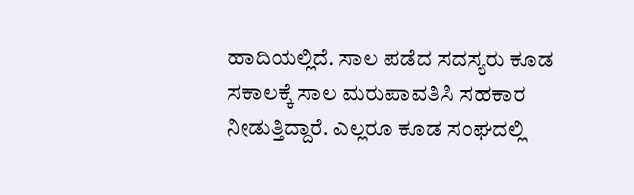ಹಾದಿಯಲ್ಲಿದೆ. ಸಾಲ ಪಡೆದ ಸದಸ್ಯರು ಕೂಡ ಸಕಾಲಕ್ಕೆ‌ ಸಾಲ ಮರುಪಾವತಿಸಿ ಸಹಕಾರ ನೀಡುತ್ತಿದ್ದಾರೆ. ಎಲ್ಲರೂ ಕೂಡ ಸಂಘದಲ್ಲಿ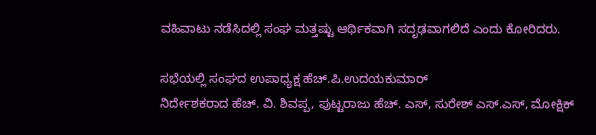ವಹಿವಾಟು ನಡೆಸಿದಲ್ಲಿ ಸಂಘ ಮತ್ತಷ್ಟು ಆರ್ಥಿಕವಾಗಿ ಸದೃಢವಾಗಲಿದೆ ಎಂದು ಕೋರಿದರು.

ಸಭೆಯಲ್ಲಿ ಸಂಘದ ಉಪಾಧ್ಯಕ್ಷ ಹೆಚ್.ಪಿ.ಉದಯಕುಮಾರ್
ನಿರ್ದೇಶಕರಾದ ಹೆಚ್. ವಿ. ಶಿವಪ್ಪ, ಪುಟ್ಟರಾಜು ಹೆಚ್. ಎಸ್, ಸುರೇಶ್ ಎಸ್.ಎಸ್, ಮೋಕ್ಷಿಕ್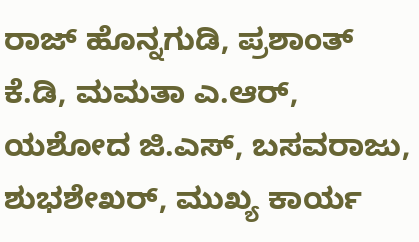ರಾಜ್ ಹೊನ್ನಗುಡಿ, ಪ್ರಶಾಂತ್ ಕೆ.ಡಿ, ಮಮತಾ ಎ.ಆರ್, ಯಶೋದ ಜಿ.ಎಸ್, ಬಸವರಾಜು, ಶುಭಶೇಖರ್, ಮುಖ್ಯ ಕಾರ್ಯ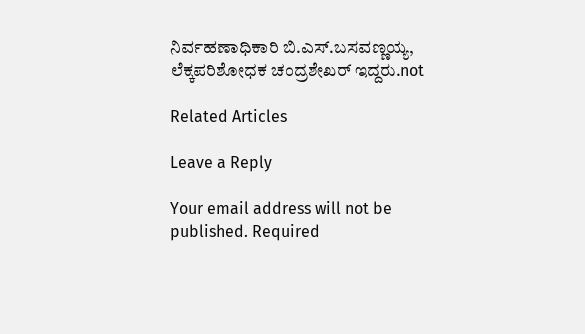ನಿರ್ವಹಣಾಧಿಕಾರಿ ಬಿ.ಎಸ್.ಬಸವಣ್ಣಯ್ಯ, ಲೆಕ್ಕಪರಿಶೋಧಕ ಚಂದ್ರಶೇಖರ್ ಇದ್ದರು.not

Related Articles

Leave a Reply

Your email address will not be published. Required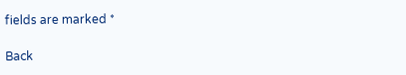fields are marked *

Back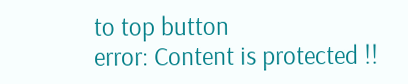to top button
error: Content is protected !!